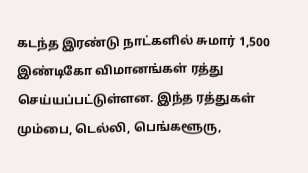கடந்த இரண்டு நாட்களில் சுமார் 1,500 இண்டிகோ விமானங்கள் ரத்து செய்யப்பட்டுள்ளன. இந்த ரத்துகள் மும்பை, டெல்லி, பெங்களூரு,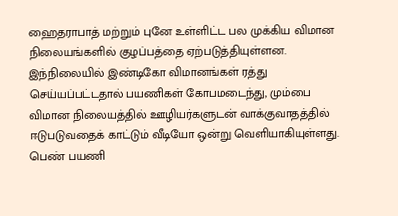ஹைதராபாத் மற்றும் புனே உள்ளிட்ட பல முக்கிய விமான நிலையங்களில் குழப்பத்தை ஏற்படுத்தியுள்ளன. இந்நிலையில் இண்டிகோ விமானங்கள் ரத்து செய்யப்பட்டதால் பயணிகள் கோபமடைந்து, மும்பை விமான நிலையத்தில் ஊழியர்களுடன் வாக்குவாதத்தில் ஈடுபடுவதைக் காட்டும் வீடியோ ஒன்று வெளியாகியுள்ளது. பெண் பயணி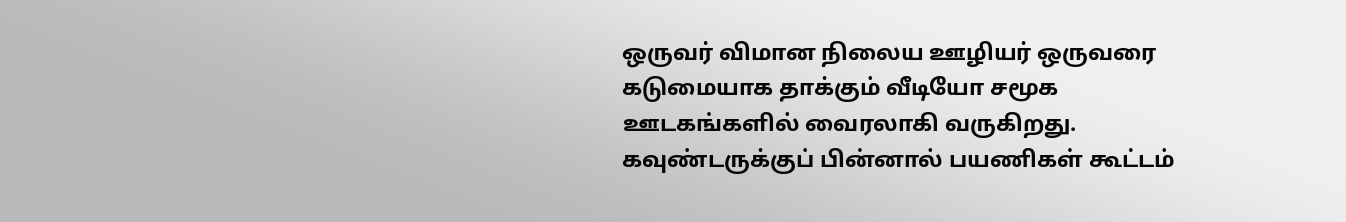ஒருவர் விமான நிலைய ஊழியர் ஒருவரை கடுமையாக தாக்கும் வீடியோ சமூக ஊடகங்களில் வைரலாகி வருகிறது.
கவுண்டருக்குப் பின்னால் பயணிகள் கூட்டம்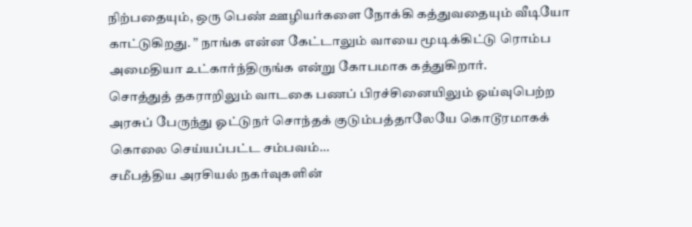நிற்பதையும், ஒரு பெண் ஊழியர்களை நோக்கி கத்துவதையும் வீடியோ காட்டுகிறது. ” நாங்க என்ன கேட்டாலும் வாயை மூடிக்கிட்டு ரொம்ப அமைதியா உட்கார்ந்திருங்க என்று கோபமாக கத்துகிறார்.
சொத்துத் தகராறிலும் வாடகை பணப் பிரச்சினையிலும் ஓய்வுபெற்ற அரசுப் பேருந்து ஓட்டுநர் சொந்தக் குடும்பத்தாலேயே கொடூரமாகக் கொலை செய்யப்பட்ட சம்பவம்…
சமீபத்திய அரசியல் நகர்வுகளின்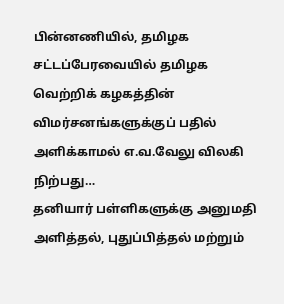பின்னணியில், தமிழக சட்டப்பேரவையில் தமிழக வெற்றிக் கழகத்தின் விமர்சனங்களுக்குப் பதில் அளிக்காமல் எ.வ.வேலு விலகி நிற்பது…
தனியார் பள்ளிகளுக்கு அனுமதி அளித்தல், புதுப்பித்தல் மற்றும்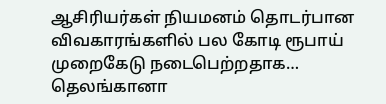ஆசிரியர்கள் நியமனம் தொடர்பான விவகாரங்களில் பல கோடி ரூபாய் முறைகேடு நடைபெற்றதாக…
தெலங்கானா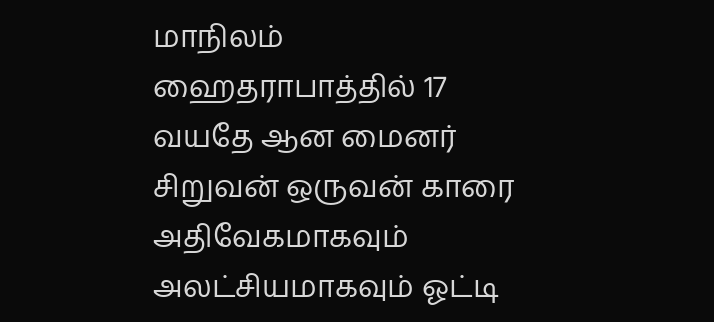மாநிலம் ஹைதராபாத்தில் 17 வயதே ஆன மைனர் சிறுவன் ஒருவன் காரை அதிவேகமாகவும் அலட்சியமாகவும் ஓட்டி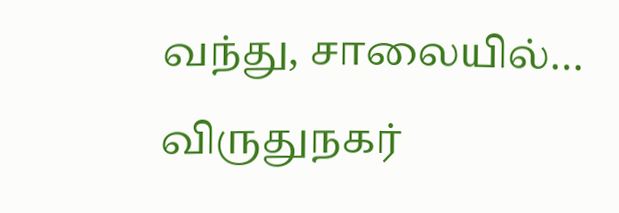வந்து, சாலையில்…
விருதுநகர்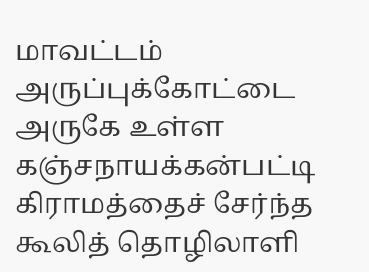மாவட்டம் அருப்புக்கோட்டை அருகே உள்ள கஞ்சநாயக்கன்பட்டி கிராமத்தைச் சேர்ந்த கூலித் தொழிலாளி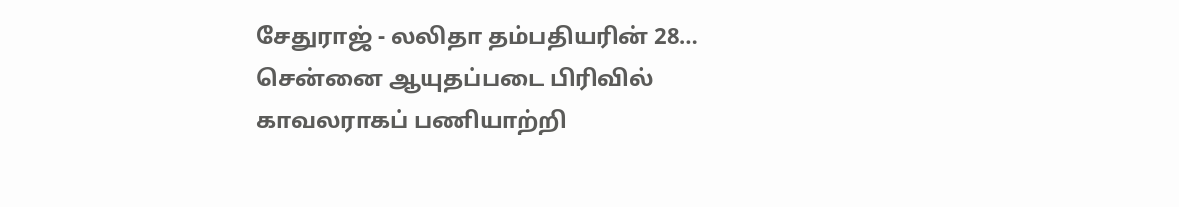சேதுராஜ் - லலிதா தம்பதியரின் 28…
சென்னை ஆயுதப்படை பிரிவில் காவலராகப் பணியாற்றி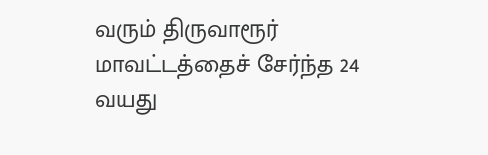வரும் திருவாரூர் மாவட்டத்தைச் சேர்ந்த 24 வயது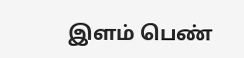இளம் பெண்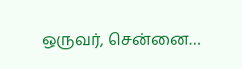ஒருவர், சென்னை…